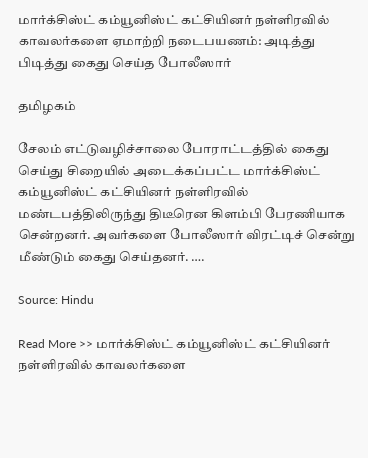மார்க்சிஸ்ட் கம்யூனிஸ்ட் கட்சியினர் நள்ளிரவில் காவலர்களை ஏமாற்றி நடைபயணம்: அடித்து பிடித்து கைது செய்த போலீஸார்

தமிழகம்

சேலம் எட்டுவழிச்சாலை போராட்டத்தில் கைது செய்து சிறையில் அடைக்கப்பட்ட மார்க்சிஸ்ட் கம்யூனிஸ்ட் கட்சியினர் நள்ளிரவில் மண்டபத்திலிருந்து திடீரென கிளம்பி பேரணியாக சென்றனர். அவர்களை போலீஸார் விரட்டிச் சென்று மீண்டும் கைது செய்தனர். ….

Source: Hindu

Read More >> மார்க்சிஸ்ட் கம்யூனிஸ்ட் கட்சியினர் நள்ளிரவில் காவலர்களை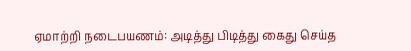ஏமாற்றி நடைபயணம்: அடித்து பிடித்து கைது செய்த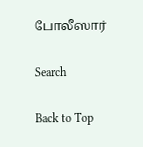போலீஸார்

Search

Back to Top